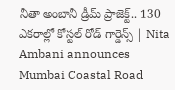నీతా అంబానీ డ్రీమ్‌ ప్రాజెక్ట్‌.. 130 ఎకరాల్లో కోస్టల్ రోడ్ గార్డెన్స్ | Nita Ambani announces Mumbai Coastal Road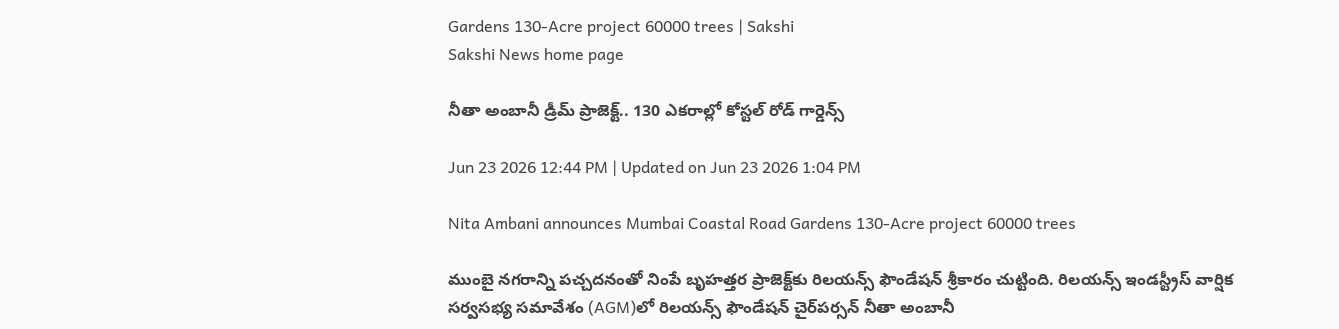Gardens 130-Acre project 60000 trees | Sakshi
Sakshi News home page

నీతా అంబానీ డ్రీమ్‌ ప్రాజెక్ట్‌.. 130 ఎకరాల్లో కోస్టల్ రోడ్ గార్డెన్స్

Jun 23 2026 12:44 PM | Updated on Jun 23 2026 1:04 PM

Nita Ambani announces Mumbai Coastal Road Gardens 130-Acre project 60000 trees

ముంబై నగరాన్ని పచ్చదనంతో నింపే బృహత్తర ప్రాజెక్ట్‌కు రిలయన్స్ ఫౌండేషన్ శ్రీకారం చుట్టింది. రిలయన్స్ ఇండస్ట్రీస్ వార్షిక సర్వసభ్య సమావేశం (AGM)లో రిలయన్స్ ఫౌండేషన్ చైర్‌పర్సన్ నీతా అంబానీ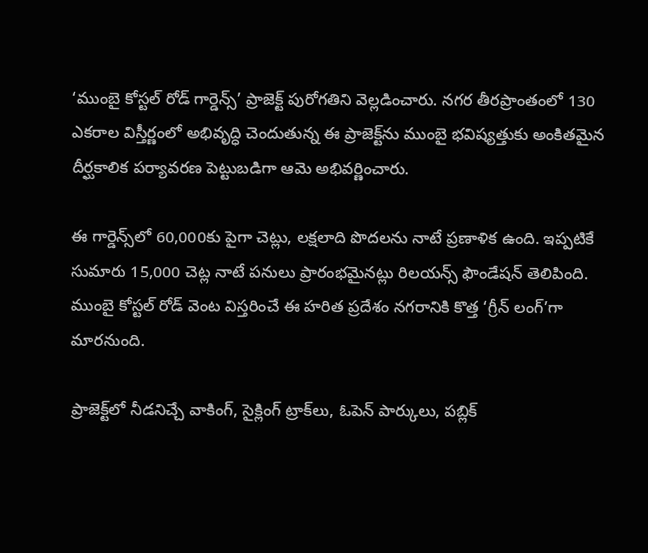‘ముంబై కోస్టల్ రోడ్ గార్డెన్స్’ ప్రాజెక్ట్ పురోగతిని వెల్లడించారు. నగర తీరప్రాంతంలో 130 ఎకరాల విస్తీర్ణంలో అభివృద్ధి చెందుతున్న ఈ ప్రాజెక్ట్‌ను ముంబై భవిష్యత్తుకు అంకితమైన దీర్ఘకాలిక పర్యావరణ పెట్టుబడిగా ఆమె అభివర్ణించారు.

ఈ గార్డెన్స్‌లో 60,000కు పైగా చెట్లు, లక్షలాది పొదలను నాటే ప్రణాళిక ఉంది. ఇప్పటికే సుమారు 15,000 చెట్ల నాటే పనులు ప్రారంభమైనట్లు రిలయన్స్ ఫౌండేషన్ తెలిపింది. ముంబై కోస్టల్ రోడ్ వెంట విస్తరించే ఈ హరిత ప్రదేశం నగరానికి కొత్త ‘గ్రీన్ లంగ్’గా మారనుంది.

ప్రాజెక్ట్‌లో నీడనిచ్చే వాకింగ్, సైక్లింగ్ ట్రాక్‌లు, ఓపెన్ పార్కులు, పబ్లిక్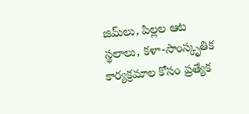జిమ్‌లు, పిల్లల ఆట స్థలాలు, కళా-సాంస్కృతిక కార్యక్రమాల కోసం ప్రత్యేక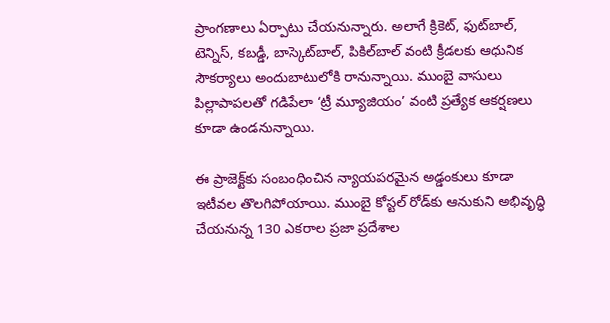ప్రాంగణాలు ఏర్పాటు చేయనున్నారు. అలాగే క్రికెట్, ఫుట్‌బాల్, టెన్నిస్, కబడ్డీ, బాస్కెట్‌బాల్, పికిల్‌బాల్ వంటి క్రీడలకు ఆధునిక సౌకర్యాలు అందుబాటులోకి రానున్నాయి. ముంబై వాసులు పిల్లాపాపలతో గడిపేలా ‘ట్రీ మ్యూజియం’ వంటి ప్రత్యేక ఆకర్షణలు కూడా ఉండనున్నాయి.

ఈ ప్రాజెక్ట్‌కు సంబంధించిన న్యాయపరమైన అడ్డంకులు కూడా ఇటీవల తొలగిపోయాయి. ముంబై కోస్టల్ రోడ్‌కు ఆనుకుని అభివృద్ధి చేయనున్న 130 ఎకరాల ప్రజా ప్రదేశాల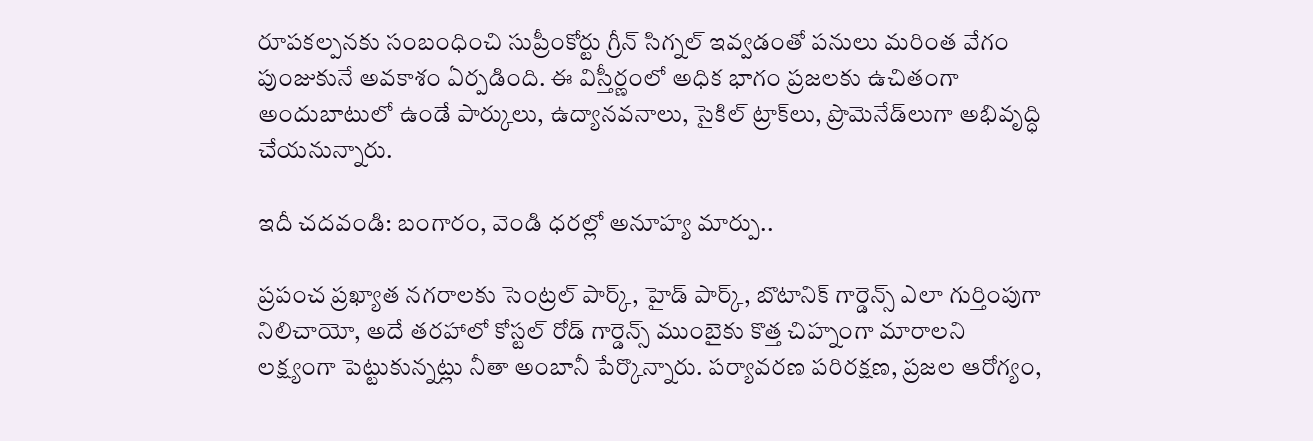రూపకల్పనకు సంబంధించి సుప్రీంకోర్టు గ్రీన్ సిగ్నల్ ఇవ్వడంతో పనులు మరింత వేగం పుంజుకునే అవకాశం ఏర్పడింది. ఈ విస్తీర్ణంలో అధిక భాగం ప్రజలకు ఉచితంగా అందుబాటులో ఉండే పార్కులు, ఉద్యానవనాలు, సైకిల్ ట్రాక్‌లు, ప్రొమెనేడ్‌లుగా అభివృద్ధి చేయనున్నారు.

ఇదీ చదవండి: బంగారం, వెండి ధరల్లో అనూహ్య మార్పు..

ప్రపంచ ప్రఖ్యాత నగరాలకు సెంట్రల్ పార్క్, హైడ్ పార్క్, బొటానిక్ గార్డెన్స్ ఎలా గుర్తింపుగా నిలిచాయో, అదే తరహాలో కోస్టల్ రోడ్ గార్డెన్స్ ముంబైకు కొత్త చిహ్నంగా మారాలని లక్ష్యంగా పెట్టుకున్నట్లు నీతా అంబానీ పేర్కొన్నారు. పర్యావరణ పరిరక్షణ, ప్రజల ఆరోగ్యం,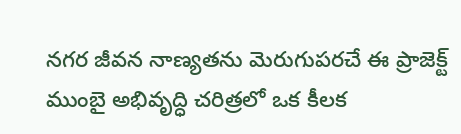నగర జీవన నాణ్యతను మెరుగుపరచే ఈ ప్రాజెక్ట్ ముంబై అభివృద్ధి చరిత్రలో ఒక కీలక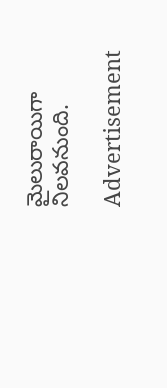మైలురాయిగా నిలవనుంది.

Advertisement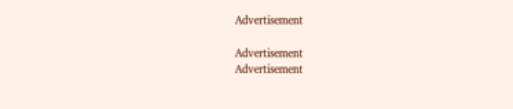Advertisement

Advertisement
Advertisement